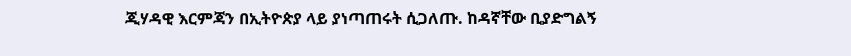ጂሃዳዊ እርምጃን በኢትዮጵያ ላይ ያነጣጠሩት ሲጋለጡ. ከዳኛቸው ቢያድግልኝ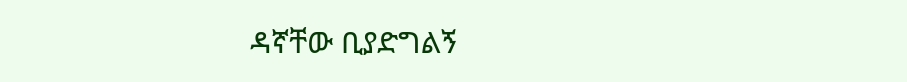ዳኛቸው ቢያድግልኝ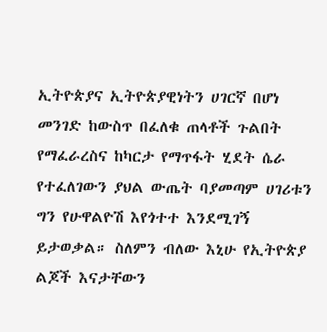ኢትዮጵያና ኢትዮጵያዊነትን ሀገርኛ በሆነ መንገድ ከውስጥ በፈለቁ ጠላቶች ጉልበት የማፈራረስና ከካርታ የማጥፋት ሂደት ሴራ የተፈለገውን ያህል ውጤት ባያመጣም ሀገሪቱን ግን የሁዋልዮሽ እየጎተተ እንደሚገኝ ይታወቃል። ስለምን ብለው እኒሁ የኢትዮጵያ ልጆች እናታቸውን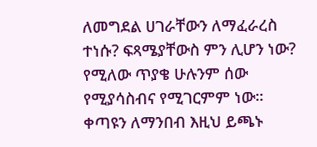ለመግደል ሀገራቸውን ለማፈራረስ ተነሱ? ፍጻሜያቸውስ ምን ሊሆን ነው? የሚለው ጥያቄ ሁሉንም ሰው የሚያሳስብና የሚገርምም ነው።  ቀጣዩን ለማንበብ እዚህ ይጫኑ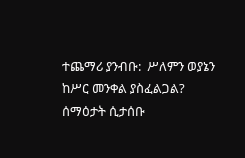ተጨማሪ ያንብቡ:  ሥለምን ወያኔን ከሥር መንቀል ያስፈልጋል? ሰማዕታት ሲታሰቡ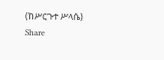(ከሥርጉተ ሥላሴ)
Share